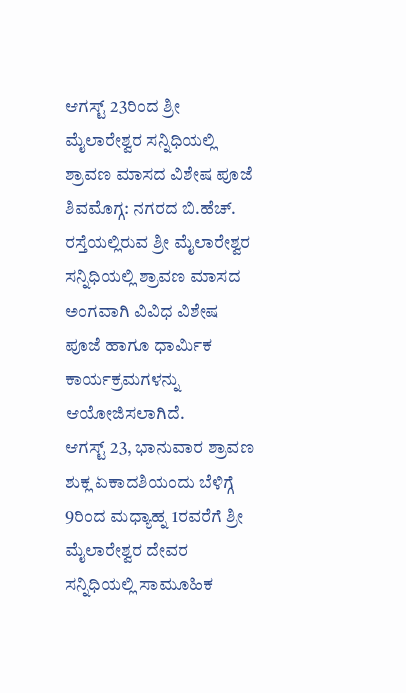ಆಗಸ್ಟ್ 23ರಿಂದ ಶ್ರೀ ಮೈಲಾರೇಶ್ವರ ಸನ್ನಿಧಿಯಲ್ಲಿ ಶ್ರಾವಣ ಮಾಸದ ವಿಶೇಷ ಪೂಜೆ
ಶಿವಮೊಗ್ಗ: ನಗರದ ಬಿ.ಹೆಚ್. ರಸ್ತೆಯಲ್ಲಿರುವ ಶ್ರೀ ಮೈಲಾರೇಶ್ವರ ಸನ್ನಿಧಿಯಲ್ಲಿ ಶ್ರಾವಣ ಮಾಸದ ಅಂಗವಾಗಿ ವಿವಿಧ ವಿಶೇಷ ಪೂಜೆ ಹಾಗೂ ಧಾರ್ಮಿಕ ಕಾರ್ಯಕ್ರಮಗಳನ್ನು ಆಯೋಜಿಸಲಾಗಿದೆ.
ಆಗಸ್ಟ್ 23, ಭಾನುವಾರ ಶ್ರಾವಣ ಶುಕ್ಲ ಏಕಾದಶಿಯಂದು ಬೆಳಿಗ್ಗೆ 9ರಿಂದ ಮಧ್ಯಾಹ್ನ 1ರವರೆಗೆ ಶ್ರೀ ಮೈಲಾರೇಶ್ವರ ದೇವರ ಸನ್ನಿಧಿಯಲ್ಲಿ ಸಾಮೂಹಿಕ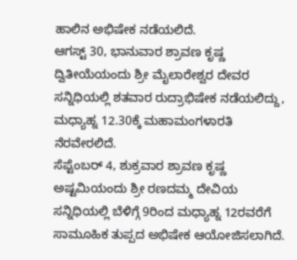ಹಾಲಿನ ಅಭಿಷೇಕ ನಡೆಯಲಿದೆ.
ಆಗಸ್ಟ್ 30, ಭಾನುವಾರ ಶ್ರಾವಣ ಕೃಷ್ಣ ದ್ವಿತೀಯೆಯಂದು ಶ್ರೀ ಮೈಲಾರೇಶ್ವರ ದೇವರ ಸನ್ನಿಧಿಯಲ್ಲಿ ಶತವಾರ ರುದ್ರಾಭಿಷೇಕ ನಡೆಯಲಿದ್ದು, ಮಧ್ಯಾಹ್ನ 12.30ಕ್ಕೆ ಮಹಾಮಂಗಳಾರತಿ ನೆರವೇರಲಿದೆ.
ಸೆಪ್ಟೆಂಬರ್ 4, ಶುಕ್ರವಾರ ಶ್ರಾವಣ ಕೃಷ್ಣ ಅಷ್ಟಮಿಯಂದು ಶ್ರೀ ರಣದಮ್ಮ ದೇವಿಯ ಸನ್ನಿಧಿಯಲ್ಲಿ ಬೆಳಿಗ್ಗೆ 9ರಿಂದ ಮಧ್ಯಾಹ್ನ 12ರವರೆಗೆ ಸಾಮೂಹಿಕ ತುಪ್ಪದ ಅಭಿಷೇಕ ಆಯೋಜಿಸಲಾಗಿದೆ.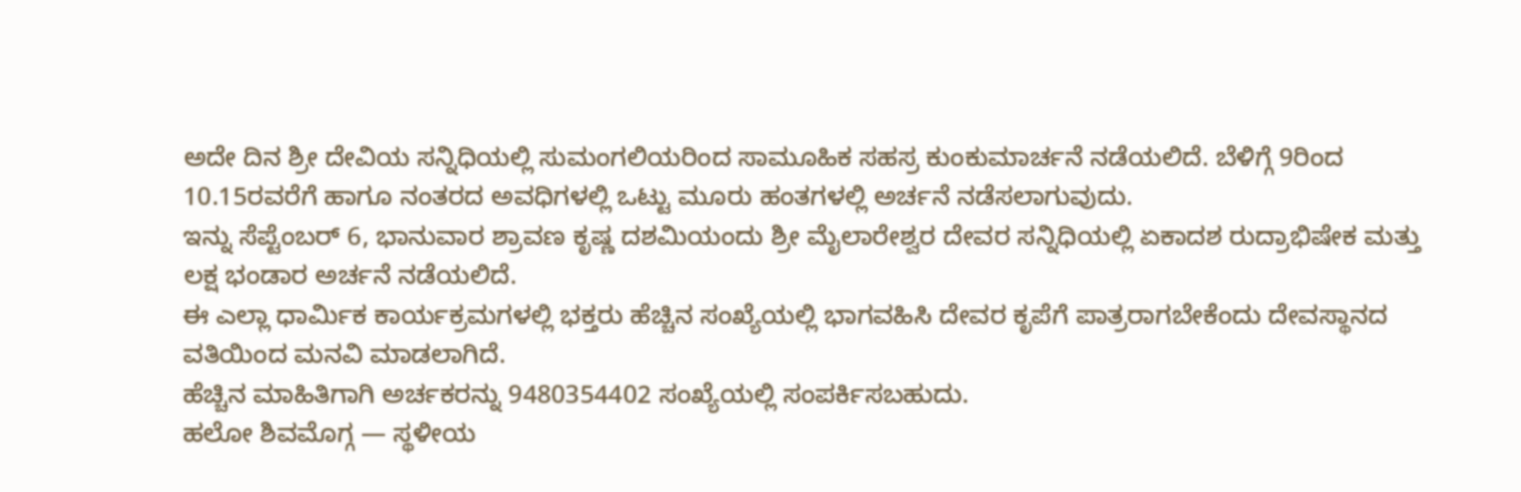ಅದೇ ದಿನ ಶ್ರೀ ದೇವಿಯ ಸನ್ನಿಧಿಯಲ್ಲಿ ಸುಮಂಗಲಿಯರಿಂದ ಸಾಮೂಹಿಕ ಸಹಸ್ರ ಕುಂಕುಮಾರ್ಚನೆ ನಡೆಯಲಿದೆ. ಬೆಳಿಗ್ಗೆ 9ರಿಂದ 10.15ರವರೆಗೆ ಹಾಗೂ ನಂತರದ ಅವಧಿಗಳಲ್ಲಿ ಒಟ್ಟು ಮೂರು ಹಂತಗಳಲ್ಲಿ ಅರ್ಚನೆ ನಡೆಸಲಾಗುವುದು.
ಇನ್ನು ಸೆಪ್ಟೆಂಬರ್ 6, ಭಾನುವಾರ ಶ್ರಾವಣ ಕೃಷ್ಣ ದಶಮಿಯಂದು ಶ್ರೀ ಮೈಲಾರೇಶ್ವರ ದೇವರ ಸನ್ನಿಧಿಯಲ್ಲಿ ಏಕಾದಶ ರುದ್ರಾಭಿಷೇಕ ಮತ್ತು ಲಕ್ಷ ಭಂಡಾರ ಅರ್ಚನೆ ನಡೆಯಲಿದೆ.
ಈ ಎಲ್ಲಾ ಧಾರ್ಮಿಕ ಕಾರ್ಯಕ್ರಮಗಳಲ್ಲಿ ಭಕ್ತರು ಹೆಚ್ಚಿನ ಸಂಖ್ಯೆಯಲ್ಲಿ ಭಾಗವಹಿಸಿ ದೇವರ ಕೃಪೆಗೆ ಪಾತ್ರರಾಗಬೇಕೆಂದು ದೇವಸ್ಥಾನದ ವತಿಯಿಂದ ಮನವಿ ಮಾಡಲಾಗಿದೆ.
ಹೆಚ್ಚಿನ ಮಾಹಿತಿಗಾಗಿ ಅರ್ಚಕರನ್ನು 9480354402 ಸಂಖ್ಯೆಯಲ್ಲಿ ಸಂಪರ್ಕಿಸಬಹುದು.
ಹಲೋ ಶಿವಮೊಗ್ಗ — ಸ್ಥಳೀಯ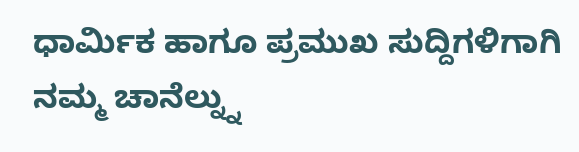ಧಾರ್ಮಿಕ ಹಾಗೂ ಪ್ರಮುಖ ಸುದ್ದಿಗಳಿಗಾಗಿ ನಮ್ಮ ಚಾನೆಲ್ನ್ನು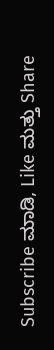Subscribe ಮಾಡಿ, Like ಮತ್ತು Share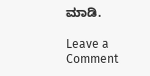ಮಾಡಿ.

Leave a Comment